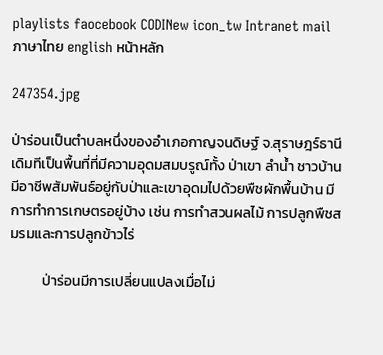playlists faocebook CODINew icon_tw Intranet mail
ภาษาไทย english หน้าหลัก

247354.jpg

ป่าร่อนเป็นตำบลหนึ่งของอำเภอกาญจนดิษฐ์ จ.สุราษฎร์ธานี เดิมทีเป็นพื้นที่ที่มีความอุดมสมบรูณ์ทั้ง ป่าเขา ลำน้ำ ชาวบ้านมีอาชีพสัมพันธ์อยู่กับป่าและเขาอุดมไปด้วยพืชผักพื้นบ้าน มีการทำการเกษตรอยู่บ้าง เช่น การทำสวนผลไม้ การปลูกพืชสมรมและการปลูกข้าวไร่

          ป่าร่อนมีการเปลี่ยนแปลงเมื่อไม่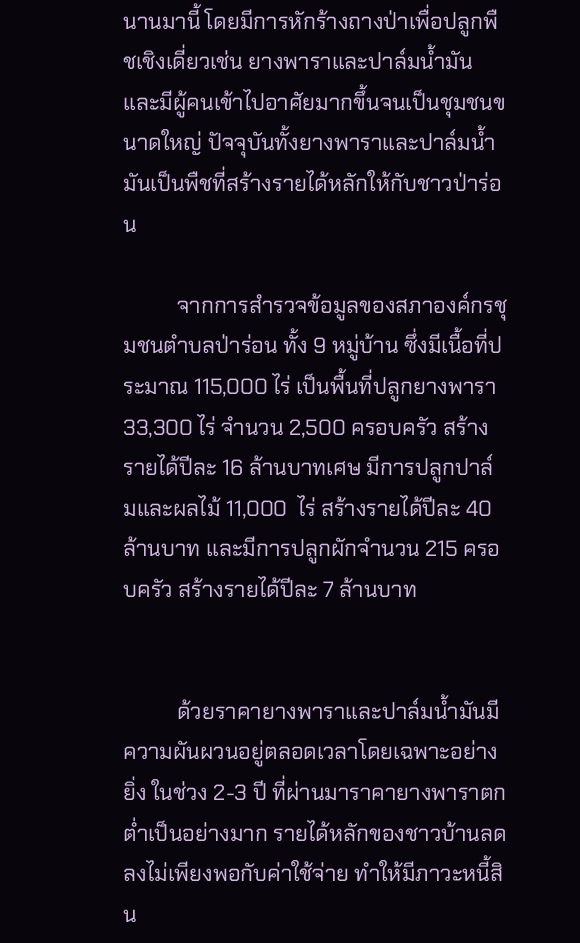นานมานี้ โดยมีการหักร้างถางป่าเพื่อปลูกพืชเชิงเดี่ยวเช่น ยางพาราและปาล์มน้ำมันและมีผู้คนเข้าไปอาศัยมากขึ้นจนเป็นชุมชนขนาดใหญ่ ปัจจุบันทั้งยางพาราและปาล์มน้ำมันเป็นพืชที่สร้างรายได้หลักให้กับชาวป่าร่อน

          จากการสำรวจข้อมูลของสภาองค์กรชุมชนตำบลป่าร่อน ทั้ง 9 หมู่บ้าน ซึ่งมีเนื้อที่ประมาณ 115,000 ไร่ เป็นพื้นที่ปลูกยางพารา 33,300 ไร่ จำนวน 2,500 ครอบครัว สร้างรายได้ปีละ 16 ล้านบาทเศษ มีการปลูกปาล์มและผลไม้ 11,000  ไร่ สร้างรายได้ปีละ 40 ล้านบาท และมีการปลูกผักจำนวน 215 ครอบครัว สร้างรายได้ปีละ 7 ล้านบาท


          ด้วยราคายางพาราและปาล์มน้ำมันมีความผันผวนอยู่ตลอดเวลาโดยเฉพาะอย่างยิ่ง ในช่วง 2-3 ปี ที่ผ่านมาราคายางพาราตกต่ำเป็นอย่างมาก รายได้หลักของชาวบ้านลดลงไม่เพียงพอกับค่าใช้จ่าย ทำให้มีภาวะหนี้สิน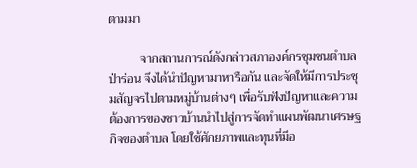ตามมา

          จากสถานการณ์ดังกล่าวสภาองค์กรชุมชนตำบลป่าร่อน จึงได้นำปัญหามาหารือกัน และจัดให้มีการประชุมสัญจรไปตามหมู่บ้านต่างๆ เพื่อรับฟังปัญหาและความต้องการของชาวบ้านนำไปสู่การจัดทำแผนพัฒนาเศรษฐกิจของตำบล โดยใช้ศักยภาพและทุนที่มีอ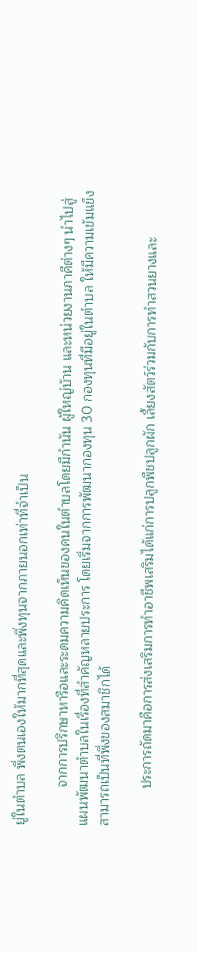ยู่ในตำบล พึ่งตนเองให้มากที่สุดและพึ่งทุนจากภายนอกเท่าที่จำเป็น

          จากการปรึกษาหารือและระดมความคิดเห็นของคนในตำบลโดยมีกำนัน ผู้ใหญ่บ้าน และหน่วยงานภาคีต่างๆ นำไปสู่แผนพัฒนาตำบลในเรื่องที่สำคัญหลายประการ โดยเริ่มจากการพัฒนากองทุน 30 กองทุนที่มีอยู่ในตำบล ให้มีความเข้มแข็งสามารถเป็นที่พึ่งของสมาชิกได้

          ประการถัดมาคือการส่งเสริมการทำอาชีพเสริมได้แก่การปลูกพืชปลูกผัก เลี้ยงสัตว์ร่วมกับการทำสวนยางและ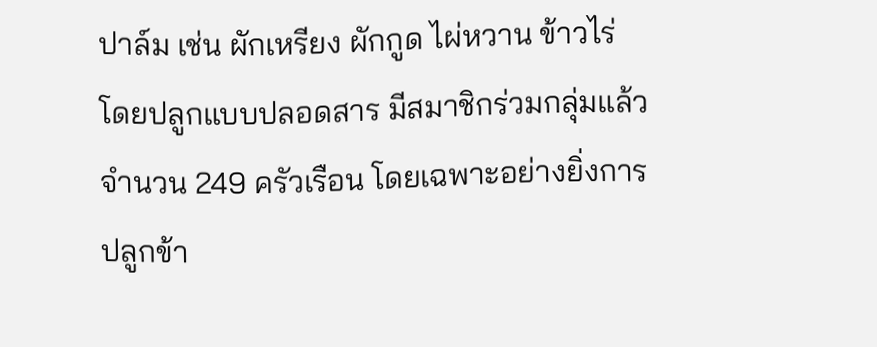ปาล์ม เช่น ผักเหรียง ผักกูด ไผ่หวาน ข้าวไร่ โดยปลูกแบบปลอดสาร มีสมาชิกร่วมกลุ่มแล้วจำนวน 249 ครัวเรือน โดยเฉพาะอย่างยิ่งการปลูกข้า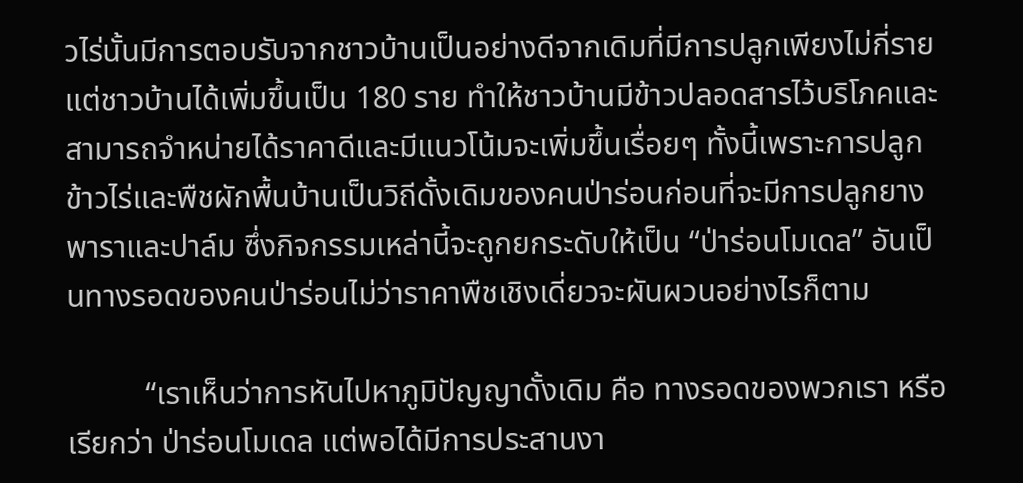วไร่นั้นมีการตอบรับจากชาวบ้านเป็นอย่างดีจากเดิมที่มีการปลูกเพียงไม่กี่รายแต่ชาวบ้านได้เพิ่มขึ้นเป็น 180 ราย ทำให้ชาวบ้านมีข้าวปลอดสารไว้บริโภคและสามารถจำหน่ายได้ราคาดีและมีแนวโน้มจะเพิ่มขึ้นเรื่อยๆ ทั้งนี้เพราะการปลูกข้าวไร่และพืชผักพื้นบ้านเป็นวิถีดั้งเดิมของคนป่าร่อนก่อนที่จะมีการปลูกยางพาราและปาล์ม ซึ่งกิจกรรมเหล่านี้จะถูกยกระดับให้เป็น “ป่าร่อนโมเดล” อันเป็นทางรอดของคนป่าร่อนไม่ว่าราคาพืชเชิงเดี่ยวจะผันผวนอย่างไรก็ตาม

          “เราเห็นว่าการหันไปหาภูมิปัญญาดั้งเดิม คือ ทางรอดของพวกเรา หรือเรียกว่า ป่าร่อนโมเดล แต่พอได้มีการประสานงา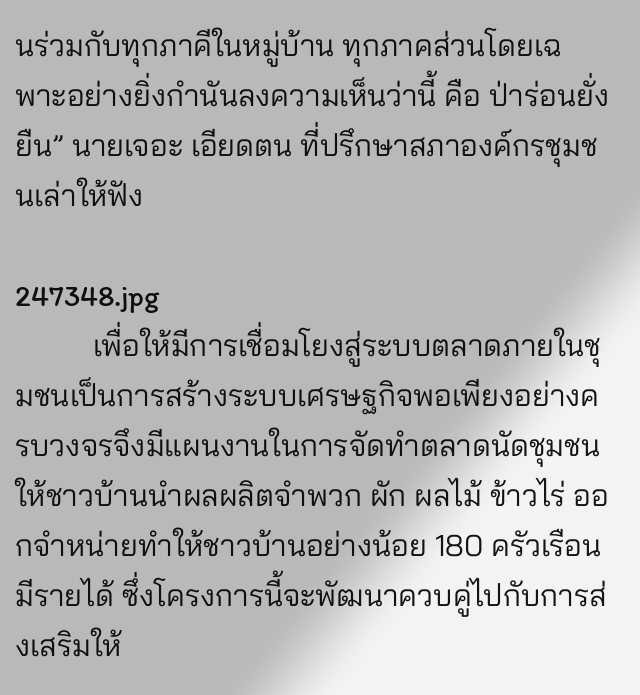นร่วมกับทุกภาคีในหมู่บ้าน ทุกภาคส่วนโดยเฉพาะอย่างยิ่งกำนันลงความเห็นว่านี้ คือ ป่าร่อนยั่งยืน” นายเจอะ เอียดตน ที่ปรึกษาสภาองค์กรชุมชนเล่าให้ฟัง

247348.jpg
          เพื่อให้มีการเชื่อมโยงสู่ระบบตลาดภายในชุมชนเป็นการสร้างระบบเศรษฐกิจพอเพียงอย่างครบวงจรจึงมีแผนงานในการจัดทำตลาดนัดชุมชนให้ชาวบ้านนำผลผลิตจำพวก ผัก ผลไม้ ข้าวไร่ ออกจำหน่ายทำให้ชาวบ้านอย่างน้อย 180 ครัวเรือนมีรายได้ ซึ่งโครงการนี้จะพัฒนาควบคู่ไปกับการส่งเสริมให้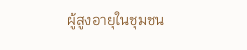ผู้สูงอายุในชุมชน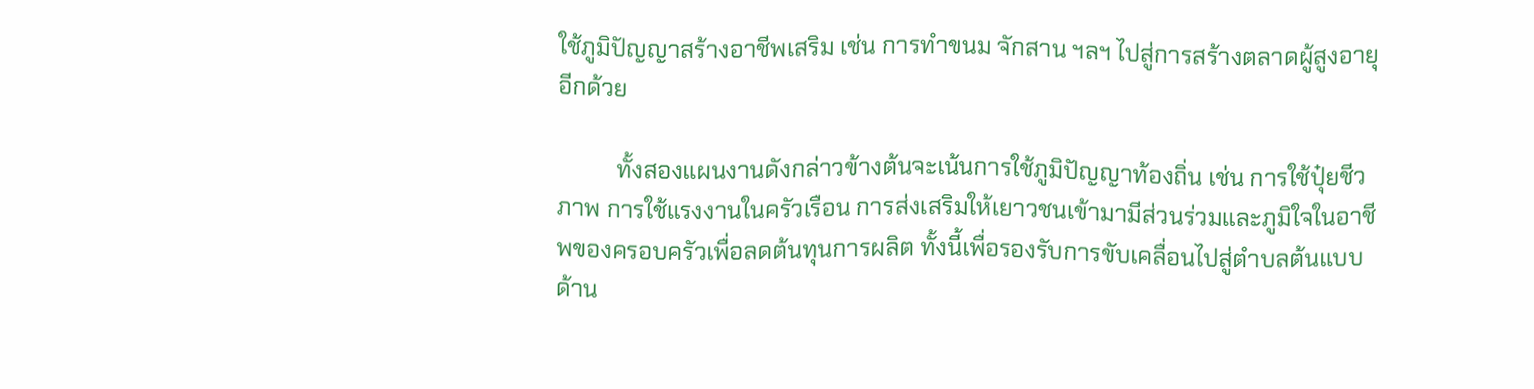ใช้ภูมิปัญญาสร้างอาชีพเสริม เช่น การทำขนม จักสาน ฯลฯ ไปสู่การสร้างตลาดผู้สูงอายุอีกด้วย

          ทั้งสองแผนงานดังกล่าวข้างต้นจะเน้นการใช้ภูมิปัญญาท้องถิ่น เช่น การใช้ปุ๋ยชีวภาพ การใช้แรงงานในครัวเรือน การส่งเสริมให้เยาวชนเข้ามามีส่วนร่วมและภูมิใจในอาชีพของครอบครัวเพื่อลดต้นทุนการผลิต ทั้งนี้เพื่อรองรับการขับเคลื่อนไปสู่ตำบลต้นแบบด้าน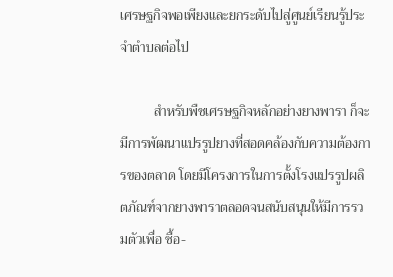เศรษฐกิจพอเพียงและยกระดับไปสู่ศูนย์เรียนรู้ประจำตำบลต่อไป

          สำหรับพืชเศรษฐกิจหลักอย่างยางพารา ก็จะมีการพัฒนาแปรรูปยางที่สอดคล้องกับความต้องการของตลาด โดยมีโครงการในการตั้งโรงแปรรูปผลิตภัณฑ์จากยางพาราตลอดจนสนับสนุนให้มีการรวมตัวเพื่อ ซื้อ-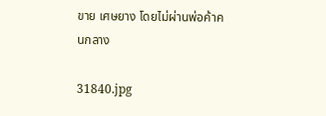ขาย เศษยาง โดยไม่ผ่านพ่อค้าคนกลาง

31840.jpg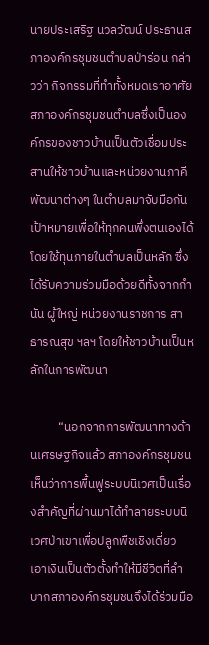นายประเสริฐ นวลวัฒน์ ประธานสภาองค์กรชุมชนตำบลป่าร่อน กล่าวว่า กิจกรรมที่ทำทั้งหมดเราอาศัยสภาองค์กรชุมชนตำบลซึ่งเป็นองค์กรของชาวบ้านเป็นตัวเชื่อมประสานให้ชาวบ้านและหน่วยงานภาคีพัฒนาต่างๆ ในตำบลมาจับมือกัน เป้าหมายเพื่อให้ทุกคนพึ่งตนเองได้ โดยใช้ทุนภายในตำบลเป็นหลัก ซึ่งได้รับความร่วมมือด้วยดีทั้งจากกำนัน ผู้ใหญ่ หน่วยงานราชการ สาธารณสุข ฯลฯ โดยให้ชาวบ้านเป็นหลักในการพัฒนา

          “นอกจากการพัฒนาทางด้านเศรษฐกิจแล้ว สภาองค์กรชุมชนเห็นว่าการพื้นฟูระบบนิเวศเป็นเรื่องสำคัญที่ผ่านมาได้ทำลายระบบนิเวศป่าเขาเพื่อปลูกพืชเชิงเดี่ยว เอาเงินเป็นตัวตั้งทำให้มีชีวิตที่ลำบากสภาองค์กรชุมชนจึงได้ร่วมมือ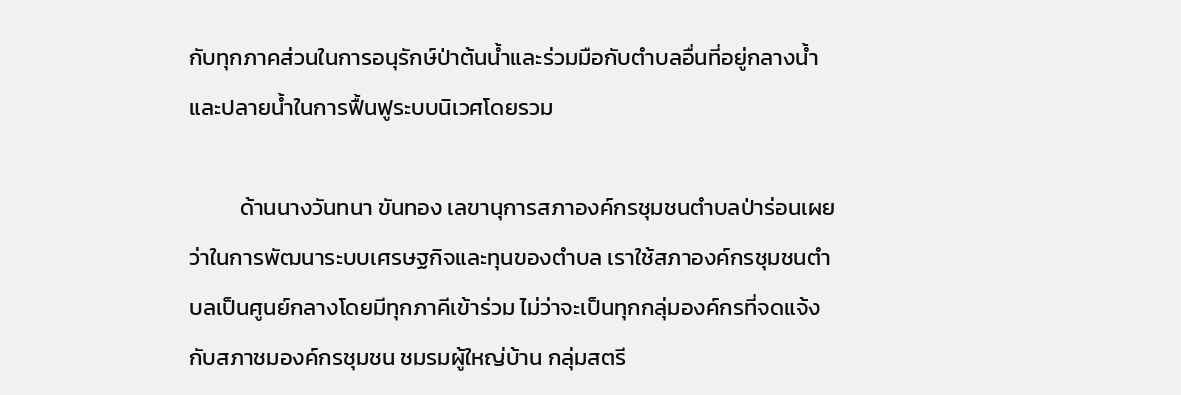กับทุกภาคส่วนในการอนุรักษ์ป่าต้นน้ำและร่วมมือกับตำบลอื่นที่อยู่กลางน้ำและปลายน้ำในการฟื้นฟูระบบนิเวศโดยรวม

          ด้านนางวันทนา ขันทอง เลขานุการสภาองค์กรชุมชนตำบลป่าร่อนเผยว่าในการพัฒนาระบบเศรษฐกิจและทุนของตำบล เราใช้สภาองค์กรชุมชนตำบลเป็นศูนย์กลางโดยมีทุกภาคีเข้าร่วม ไม่ว่าจะเป็นทุกกลุ่มองค์กรที่จดแจ้งกับสภาชมองค์กรชุมชน ชมรมผู้ใหญ่บ้าน กลุ่มสตรี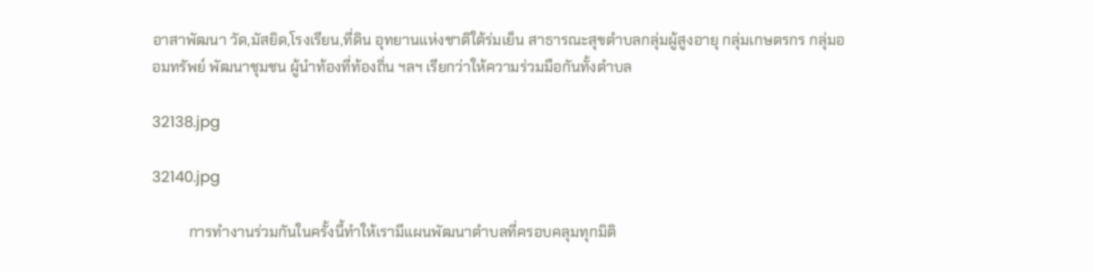อาสาพัฒนา วัด,มัสยิด,โรงเรียน,ที่ดิน อุทยานแห่งชาติใต้ร่มเย็น สาธารณะสุขตำบลกลุ่มผู้สูงอายุ กลุ่มเกษตรกร กลุ่มออมทรัพย์ พัฒนาชุมชน ผู้นำท้องที่ท้องถิ่น ฯลฯ เรียกว่าให้ความร่วมมือกันทั้งตำบล

32138.jpg

32140.jpg

          การทำงานร่วมกันในครั้งนี้ทำให้เรามีแผนพัฒนาตำบลที่ครอบคลุมทุกมิติ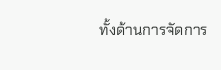ทั้งด้านการจัดการ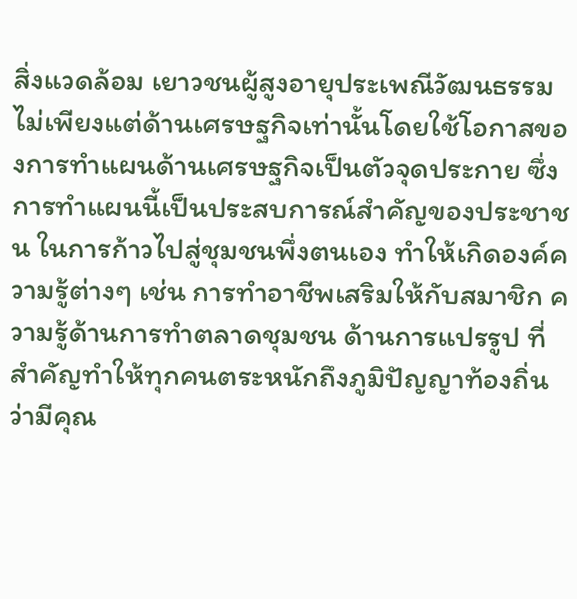สิ่งแวดล้อม เยาวชนผู้สูงอายุประเพณีวัฒนธรรม ไม่เพียงแต่ด้านเศรษฐกิจเท่านั้นโดยใช้โอกาสของการทำแผนด้านเศรษฐกิจเป็นตัวจุดประกาย ซึ่งการทำแผนนี้เป็นประสบการณ์สำคัญของประชาชน ในการก้าวไปสู่ชุมชนพึ่งตนเอง ทำให้เกิดองค์ความรู้ต่างๆ เช่น การทำอาชีพเสริมให้กับสมาชิก ความรู้ด้านการทำตลาดชุมชน ด้านการแปรรูป ที่สำคัญทำให้ทุกคนตระหนักถึงภูมิปัญญาท้องถิ่นว่ามีคุณ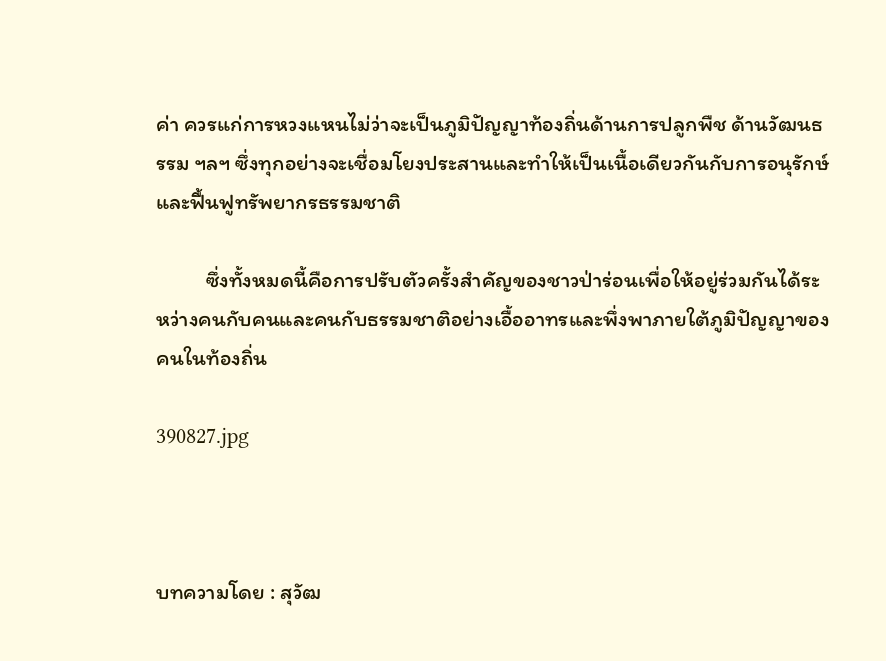ค่า ควรแก่การหวงแหนไม่ว่าจะเป็นภูมิปัญญาท้องถิ่นด้านการปลูกพืช ด้านวัฒนธรรม ฯลฯ ซึ่งทุกอย่างจะเชื่อมโยงประสานและทำให้เป็นเนื้อเดียวกันกับการอนุรักษ์และฟื้นฟูทรัพยากรธรรมชาติ

          ซึ่งทั้งหมดนี้คือการปรับตัวครั้งสำคัญของชาวป่าร่อนเพื่อให้อยู่ร่วมกันได้ระหว่างคนกับคนและคนกับธรรมชาติอย่างเอื้ออาทรและพึ่งพาภายใต้ภูมิปัญญาของคนในท้องถิ่น

390827.jpg



บทความโดย : สุวัฒ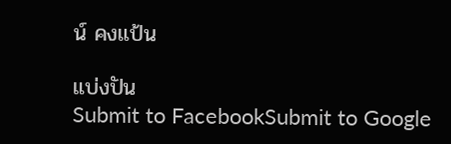น์ คงแป้น

แบ่งปัน
Submit to FacebookSubmit to Google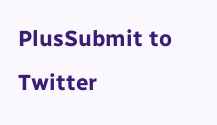PlusSubmit to Twitter